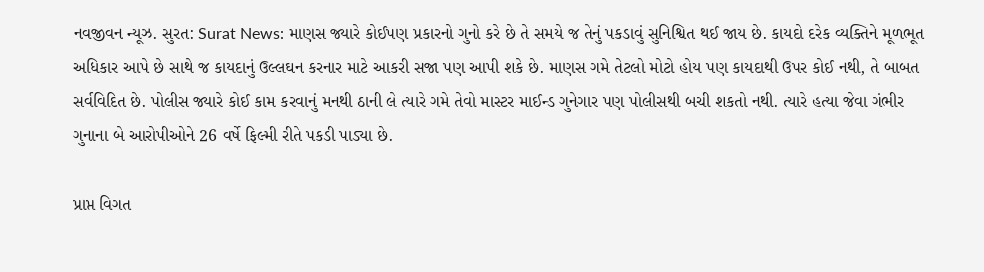નવજીવન ન્યૂઝ. સુરત: Surat News: માણસ જ્યારે કોઈપણ પ્રકારનો ગુનો કરે છે તે સમયે જ તેનું પકડાવું સુનિશ્વિત થઈ જાય છે. કાયદો દરેક વ્યક્તિને મૂળભૂત અધિકાર આપે છે સાથે જ કાયદાનું ઉલ્લઘન કરનાર માટે આકરી સજા પણ આપી શકે છે. માણસ ગમે તેટલો મોટો હોય પણ કાયદાથી ઉપર કોઈ નથી, તે બાબત સર્વવિદિત છે. પોલીસ જ્યારે કોઈ કામ કરવાનું મનથી ઠાની લે ત્યારે ગમે તેવો માસ્ટર માઈન્ડ ગુનેગાર પણ પોલીસથી બચી શકતો નથી. ત્યારે હત્યા જેવા ગંભીર ગુનાના બે આરોપીઓને 26 વર્ષે ફિલ્મી રીતે પકડી પાડ્યા છે.

પ્રાપ્ત વિગત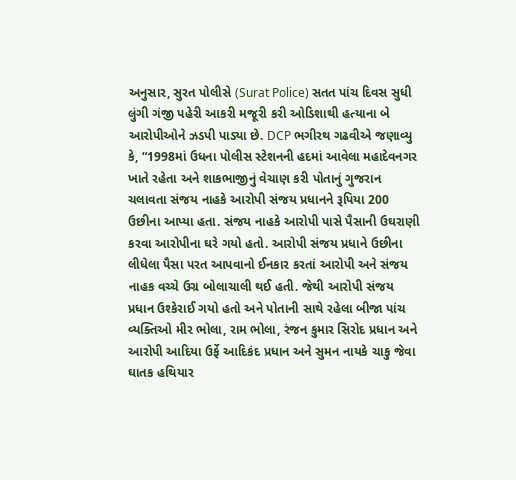અનુસાર, સુરત પોલીસે (Surat Police) સતત પાંચ દિવસ સુધી લુંગી ગંજી પહેરી આકરી મજૂરી કરી ઓડિશાથી હત્યાના બે આરોપીઓને ઝડપી પાડ્યા છે. DCP ભગીરથ ગઢવીએ જણાવ્યુ કે, “1998માં ઉધના પોલીસ સ્ટેશનની હદમાં આવેલા મહાદેવનગર ખાતે રહેતા અને શાકભાજીનું વેચાણ કરી પોતાનું ગુજરાન ચલાવતા સંજય નાહકે આરોપી સંજય પ્રધાનને રૂપિયા 200 ઉછીના આપ્યા હતા. સંજય નાહકે આરોપી પાસે પૈસાની ઉઘરાણી કરવા આરોપીના ઘરે ગયો હતો. આરોપી સંજય પ્રધાને ઉછીના લીધેલા પૈસા પરત આપવાનો ઈનકાર કરતાં આરોપી અને સંજય નાહક વચ્ચે ઉગ્ર બોલાચાલી થઈ હતી. જેથી આરોપી સંજય પ્રધાન ઉશ્કેરાઈ ગયો હતો અને પોતાની સાથે રહેલા બીજા પાંચ વ્યક્તિઓ મીર ભોલા, રામ ભોલા, રંજન કુમાર સિરોદ પ્રધાન અને આરોપી આદિયા ઉર્ફે આદિકંદ પ્રધાન અને સુમન નાયકે ચાકુ જેવા ઘાતક હથિયાર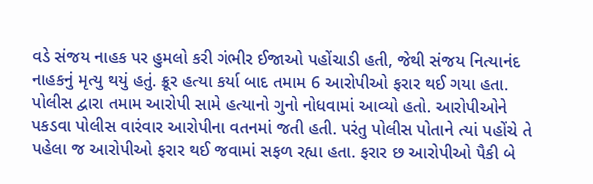વડે સંજય નાહક પર હુમલો કરી ગંભીર ઈજાઓ પહોંચાડી હતી, જેથી સંજય નિત્યાનંદ નાહકનું મૃત્યુ થયું હતું. ક્રૂર હત્યા કર્યા બાદ તમામ 6 આરોપીઓ ફરાર થઈ ગયા હતા. પોલીસ દ્વારા તમામ આરોપી સામે હત્યાનો ગુનો નોધવામાં આવ્યો હતો. આરોપીઓને પકડવા પોલીસ વારંવાર આરોપીના વતનમાં જતી હતી. પરંતુ પોલીસ પોતાને ત્યાં પહોંચે તે પહેલા જ આરોપીઓ ફરાર થઈ જવામાં સફળ રહ્યા હતા. ફરાર છ આરોપીઓ પૈકી બે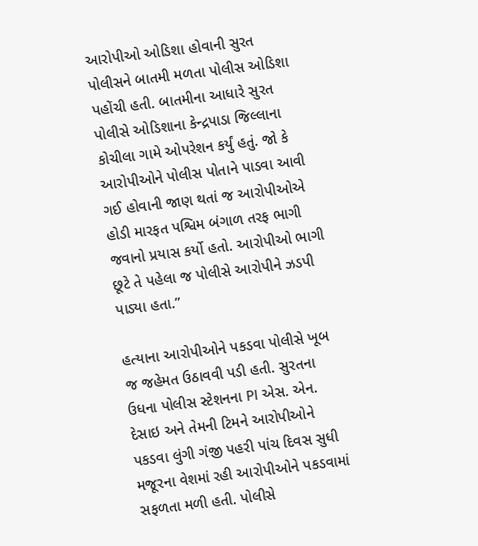આરોપીઓ ઓડિશા હોવાની સુરત પોલીસને બાતમી મળતા પોલીસ ઓડિશા પહોંચી હતી. બાતમીના આધારે સુરત પોલીસે ઓડિશાના કેન્દ્રપાડા જિલ્લાના કોચીલા ગામે ઓપરેશન કર્યું હતું. જો કે આરોપીઓને પોલીસ પોતાને પાડવા આવી ગઈ હોવાની જાણ થતાં જ આરોપીઓએ હોડી મારફત પશ્વિમ બંગાળ તરફ ભાગી જવાનો પ્રયાસ કર્યો હતો. આરોપીઓ ભાગી છૂટે તે પહેલા જ પોલીસે આરોપીને ઝડપી પાડ્યા હતા.”

હત્યાના આરોપીઓને પકડવા પોલીસે ખૂબ જ જહેમત ઉઠાવવી પડી હતી. સુરતના ઉધના પોલીસ સ્ટેશનના PI એસ. એન. દેસાઇ અને તેમની ટિમને આરોપીઓને પકડવા લુંગી ગંજી પહરી પાંચ દિવસ સુધી મજૂરના વેશમાં રહી આરોપીઓને પકડવામાં સફળતા મળી હતી. પોલીસે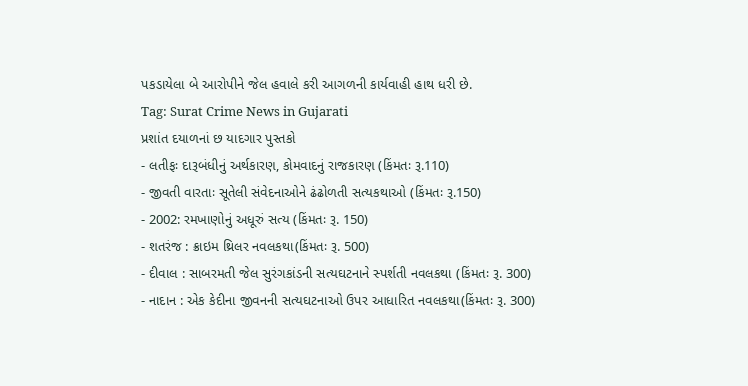પકડાયેલા બે આરોપીને જેલ હવાલે કરી આગળની કાર્યવાહી હાથ ધરી છે.
Tag: Surat Crime News in Gujarati
પ્રશાંત દયાળનાં છ યાદગાર પુસ્તકો
- લતીફઃ દારૂબંધીનું અર્થકારણ, કોમવાદનું રાજકારણ (કિંમતઃ રૂ.110)
- જીવતી વારતાઃ સૂતેલી સંવેદનાઓને ઢંઢોળતી સત્યકથાઓ (કિંમતઃ રૂ.150)
- 2002: રમખાણોનું અધૂરું સત્ય (કિંમતઃ રૂ. 150)
- શતરંજ : ક્રાઇમ થ્રિલર નવલકથા(કિંમતઃ રૂ. 500)
- દીવાલ : સાબરમતી જેલ સુરંગકાંડની સત્યઘટનાને સ્પર્શતી નવલકથા (કિંમતઃ રૂ. 300)
- નાદાન : એક કેદીના જીવનની સત્યઘટનાઓ ઉપર આધારિત નવલકથા(કિંમતઃ રૂ. 300)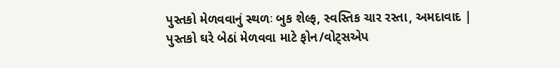પુસ્તકો મેળવવાનું સ્થળઃ બુક શેલ્ફ, સ્વસ્તિક ચાર રસ્તા, અમદાવાદ | પુસ્તકો ઘરે બેઠાં મેળવવા માટે ફોન/વોટ્સએપ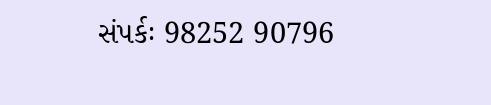સંપર્કઃ 98252 90796